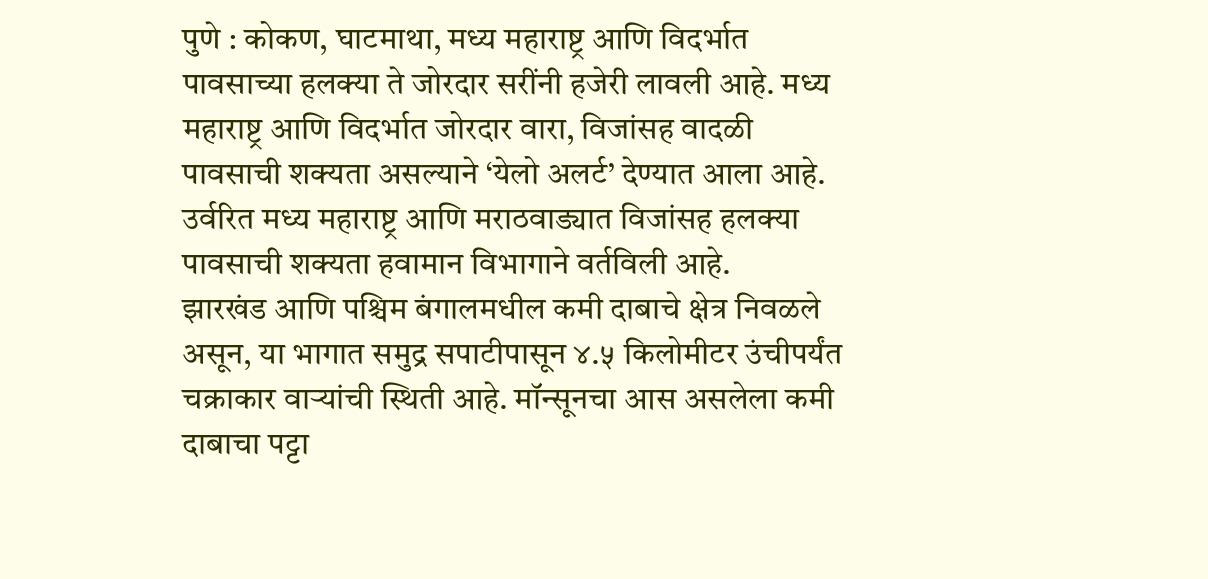पुणे : कोकण, घाटमाथा, मध्य महाराष्ट्र आणि विदर्भात पावसाच्या हलक्या ते जोरदार सरींनी हजेरी लावली आहे. मध्य महाराष्ट्र आणि विदर्भात जोरदार वारा, विजांसह वादळी पावसाची शक्यता असल्याने ‘येलो अलर्ट’ देण्यात आला आहे. उर्वरित मध्य महाराष्ट्र आणि मराठवाड्यात विजांसह हलक्या पावसाची शक्यता हवामान विभागाने वर्तविली आहे.
झारखंड आणि पश्चिम बंगालमधील कमी दाबाचे क्षेत्र निवळले असून, या भागात समुद्र सपाटीपासून ४.५ किलोमीटर उंचीपर्यंत चक्राकार वाऱ्यांची स्थिती आहे. मॉन्सूनचा आस असलेला कमी दाबाचा पट्टा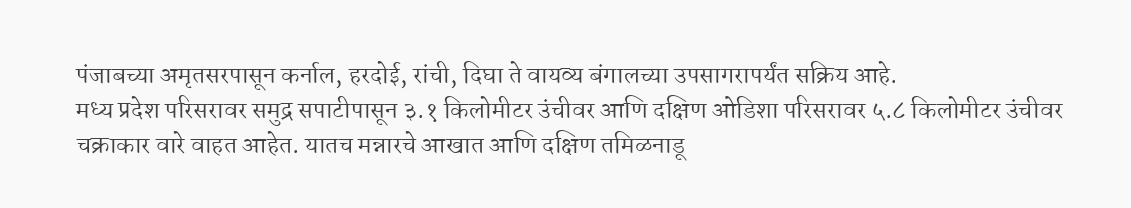पंजाबच्या अमृतसरपासून कर्नाल, हरदोई, रांची, दिघा ते वायव्य बंगालच्या उपसागरापर्यंत सक्रिय आहे.
मध्य प्रदेश परिसरावर समुद्र सपाटीपासून ३.१ किलोमीटर उंचीवर आणि दक्षिण ओडिशा परिसरावर ५.८ किलोमीटर उंचीवर चक्राकार वारे वाहत आहेत. यातच मन्नारचे आखात आणि दक्षिण तमिळनाडू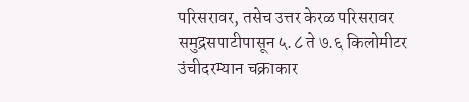परिसरावर, तसेच उत्तर केरळ परिसरावर समुद्रसपाटीपासून ५.८ ते ७.६ किलोमीटर उंचीदरम्यान चक्राकार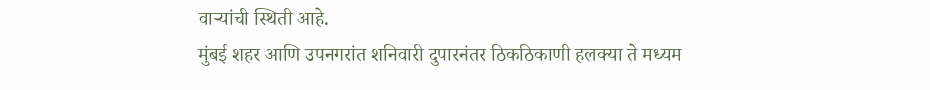वाऱ्यांची स्थिती आहे.
मुंबई शहर आणि उपनगरांत शनिवारी दुपारनंतर ठिकठिकाणी हलक्या ते मध्यम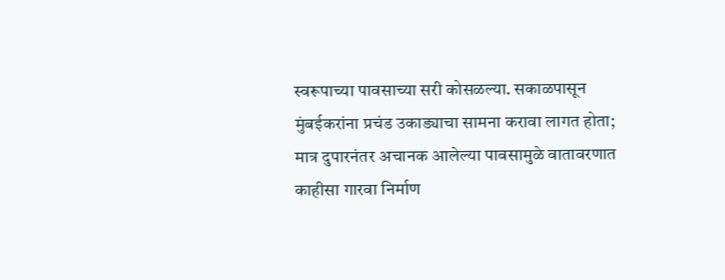स्वरूपाच्या पावसाच्या सरी कोसळल्या. सकाळपासून मुंबईकरांना प्रचंड उकाड्याचा सामना करावा लागत होता; मात्र दुपारनंतर अचानक आलेल्या पावसामुळे वातावरणात काहीसा गारवा निर्माण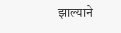झाल्याने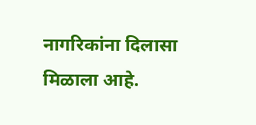नागरिकांना दिलासा मिळाला आहे.